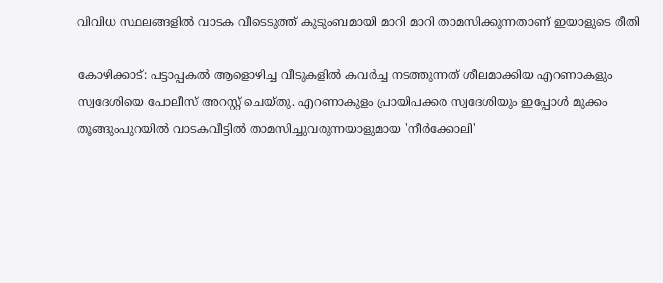വിവിധ സ്ഥലങ്ങളില്‍ വാടക വീടെടുത്ത് കുടുംബമായി മാറി മാറി താമസിക്കുന്നതാണ് ഇയാളുടെ രീതി

കോഴിക്കാട്: പട്ടാപ്പകല്‍ ആളൊഴിച്ച വീടുകളില്‍ കവര്‍ച്ച നടത്തുന്നത് ശീലമാക്കിയ എറണാകളും സ്വദേശിയെ പോലീസ് അറസ്റ്റ് ചെയ്തു. എറണാകുളം പ്രായിപക്കര സ്വദേശിയും ഇപ്പോള്‍ മുക്കം തൂങ്ങുംപുറയില്‍ വാടകവീട്ടില്‍ താമസിച്ചുവരുന്നയാളുമായ 'നീര്‍ക്കോലി'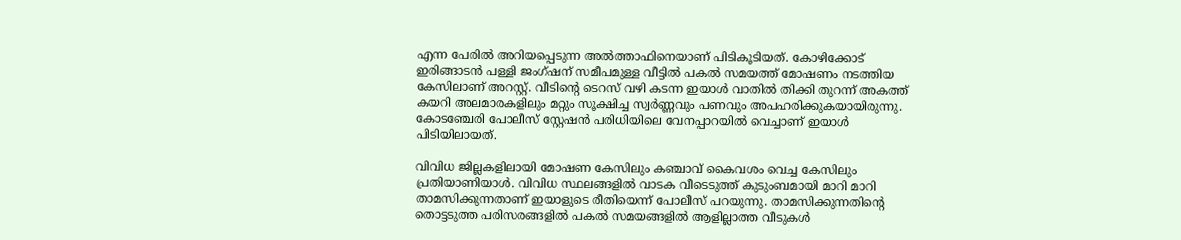എന്ന പേരില്‍ അറിയപ്പെടുന്ന അല്‍ത്താഫിനെയാണ് പിടികൂടിയത്. കോഴിക്കോട് ഇരിങ്ങാടന്‍ പള്ളി ജംഗ്ഷന് സമീപമുള്ള വീട്ടില്‍ പകല്‍ സമയത്ത് മോഷണം നടത്തിയ കേസിലാണ് അറസ്റ്റ്. വീടിന്റെ ടെറസ് വഴി കടന്ന ഇയാള്‍ വാതില്‍ തിക്കി തുറന്ന് അകത്ത് കയറി അലമാരകളിലും മറ്റും സൂക്ഷിച്ച സ്വര്‍ണ്ണവും പണവും അപഹരിക്കുകയായിരുന്നു. കോടഞ്ചേരി പോലീസ് സ്റ്റേഷന്‍ പരിധിയിലെ വേനപ്പാറയില്‍ വെച്ചാണ് ഇയാള്‍ പിടിയിലായത്.

വിവിധ ജില്ലകളിലായി മോഷണ കേസിലും കഞ്ചാവ് കൈവശം വെച്ച കേസിലും പ്രതിയാണിയാള്‍. വിവിധ സ്ഥലങ്ങളില്‍ വാടക വീടെടുത്ത് കുടുംബമായി മാറി മാറി താമസിക്കുന്നതാണ് ഇയാളുടെ രീതിയെന്ന് പോലീസ് പറയുന്നു. താമസിക്കുന്നതിന്റെ തൊട്ടടുത്ത പരിസരങ്ങളില്‍ പകല്‍ സമയങ്ങളില്‍ ആളില്ലാത്ത വീടുകള്‍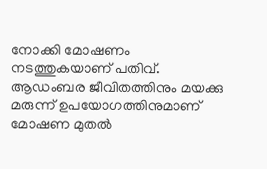നോക്കി മോഷണം നടത്തുകയാണ് പതിവ്. ആഡംബര ജീവിതത്തിനും മയക്കു മരുന്ന് ഉപയോഗത്തിനുമാണ് മോഷണ മുതല്‍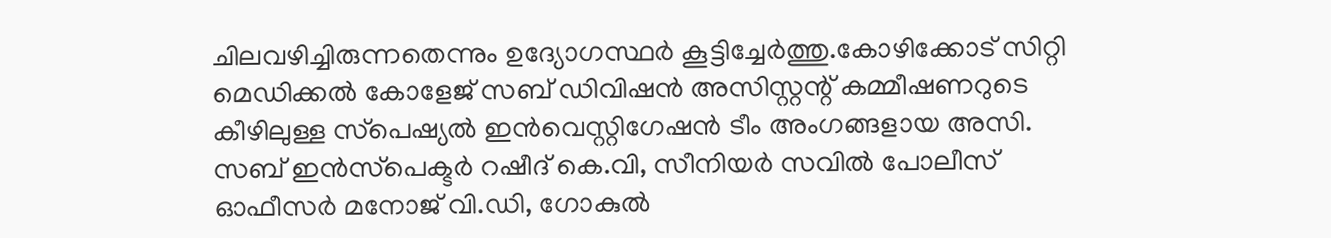ചിലവഴിച്ചിരുന്നതെന്നും ഉദ്യോഗസ്ഥര്‍ കൂട്ടിച്ചേര്‍ത്തു.കോഴിക്കോട് സിറ്റി മെഡിക്കല്‍ കോളേജ് സബ് ഡിവിഷന്‍ അസിസ്റ്റന്റ് കമ്മീഷണറുടെ കീഴിലുള്ള സ്‌പെഷ്യല്‍ ഇന്‍വെസ്റ്റിഗേഷന്‍ ടീം അംഗങ്ങളായ അസി. സബ് ഇന്‍സ്‌പെക്ടര്‍ റഷീദ് കെ.വി, സീനിയര്‍ സവില്‍ പോലീസ് ഓഫീസര്‍ മനോജ് വി.ഡി, ഗോകുല്‍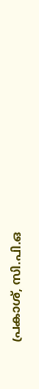പ്രകാശ്, സി.പി.ഒ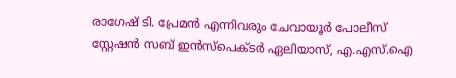രാഗേഷ് ടി. പ്രേമന്‍ എന്നിവരും ചേവായൂര്‍ പോലീസ് സ്റ്റേഷന്‍ സബ് ഇന്‍സ്‌പെക്ടര്‍ ഏലിയാസ്, എ.എസ്.ഐ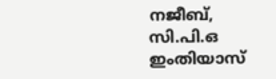നജീബ്, സി.പി.ഒ ഇംതിയാസ്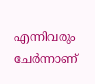എന്നിവരും ചേര്‍ന്നാണ്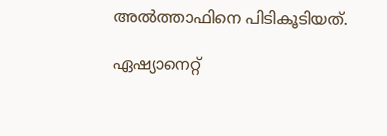അല്‍ത്താഫിനെ പിടികൂടിയത്.

ഏഷ്യാനെറ്റ്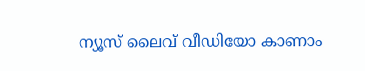ന്യൂസ് ലൈവ് വീഡിയോ കാണാം